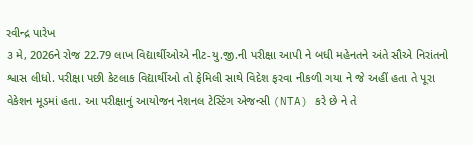રવીન્દ્ર પારેખ
૩ મે, 2026ને રોજ 22.79 લાખ વિદ્યાર્થીઓએ નીટ-યુ.જી.ની પરીક્ષા આપી ને બધી મહેનતને અંતે સૌએ નિરાંતનો શ્વાસ લીધો. પરીક્ષા પછી કેટલાક વિદ્યાર્થીઓ તો ફેમિલી સાથે વિદેશ ફરવા નીકળી ગયા ને જે અહીં હતા તે પૂરા વેકેશન મૂડમાં હતા. આ પરીક્ષાનું આયોજન નેશનલ ટેસ્ટિંગ એજન્સી (NTA) કરે છે ને તે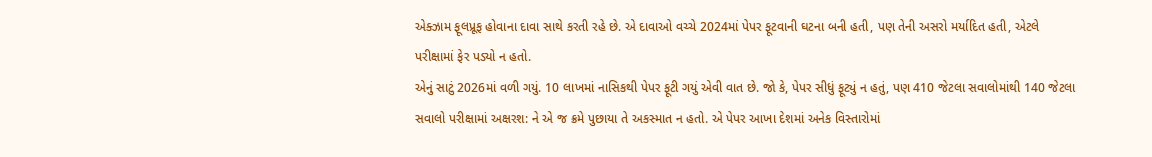એક્ઝામ ફૂલપ્રૂફ હોવાના દાવા સાથે કરતી રહે છે. એ દાવાઓ વચ્ચે 2024માં પેપર ફૂટવાની ઘટના બની હતી, પણ તેની અસરો મર્યાદિત હતી, એટલે પરીક્ષામાં ફેર પડ્યો ન હતો.
એનું સાટું 2026માં વળી ગયું. 10 લાખમાં નાસિકથી પેપર ફૂટી ગયું એવી વાત છે. જો કે, પેપર સીધું ફૂટ્યું ન હતું, પણ 410 જેટલા સવાલોમાંથી 140 જેટલા સવાલો પરીક્ષામાં અક્ષરશ: ને એ જ ક્રમે પુછાયા તે અકસ્માત ન હતો. એ પેપર આખા દેશમાં અનેક વિસ્તારોમાં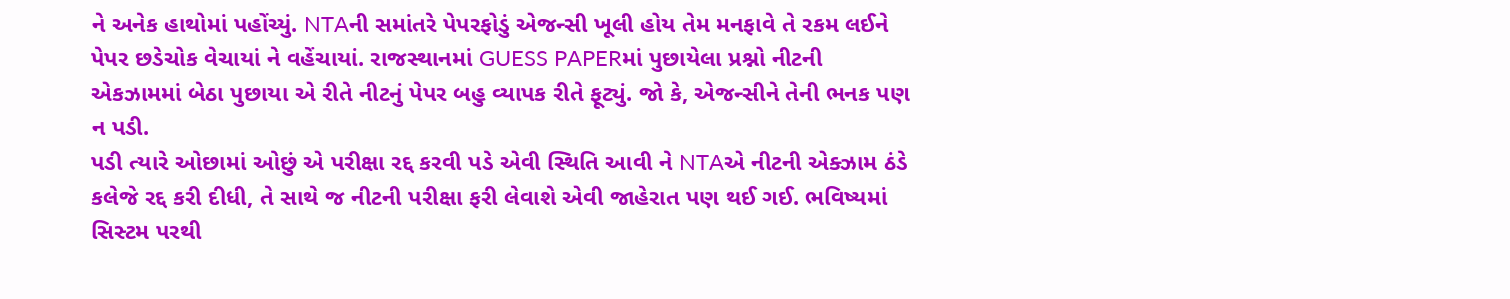ને અનેક હાથોમાં પહોંચ્યું. NTAની સમાંતરે પેપરફોડું એજન્સી ખૂલી હોય તેમ મનફાવે તે રકમ લઈને પેપર છડેચોક વેચાયાં ને વહેંચાયાં. રાજસ્થાનમાં GUESS PAPERમાં પુછાયેલા પ્રશ્નો નીટની એકઝામમાં બેઠા પુછાયા એ રીતે નીટનું પેપર બહુ વ્યાપક રીતે ફૂટ્યું. જો કે, એજન્સીને તેની ભનક પણ ન પડી.
પડી ત્યારે ઓછામાં ઓછું એ પરીક્ષા રદ્દ કરવી પડે એવી સ્થિતિ આવી ને NTAએ નીટની એક્ઝામ ઠંડે કલેજે રદ્દ કરી દીધી, તે સાથે જ નીટની પરીક્ષા ફરી લેવાશે એવી જાહેરાત પણ થઈ ગઈ. ભવિષ્યમાં સિસ્ટમ પરથી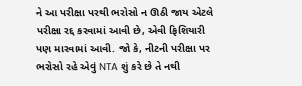ને આ પરીક્ષા પરથી ભરોસો ન ઊઠી જાય એટલે પરીક્ષા રદ્દ કરવામાં આવી છે, એવી ફિશિયારી પણ મારવામાં આવી. જો કે, નીટની પરીક્ષા પર ભરોસો રહે એવું NTA શું કરે છે તે નથી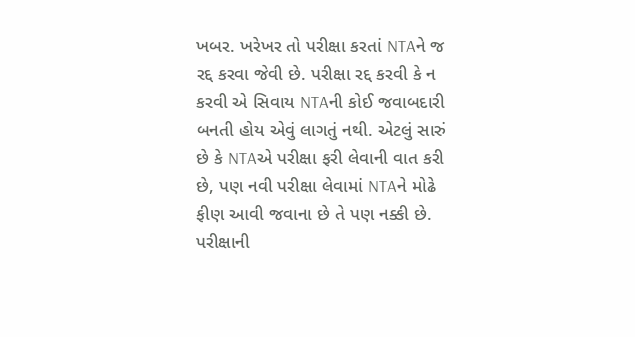ખબર. ખરેખર તો પરીક્ષા કરતાં NTAને જ રદ્દ કરવા જેવી છે. પરીક્ષા રદ્દ કરવી કે ન કરવી એ સિવાય NTAની કોઈ જવાબદારી બનતી હોય એવું લાગતું નથી. એટલું સારું છે કે NTAએ પરીક્ષા ફરી લેવાની વાત કરી છે, પણ નવી પરીક્ષા લેવામાં NTAને મોઢે ફીણ આવી જવાના છે તે પણ નક્કી છે. પરીક્ષાની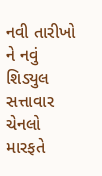નવી તારીખો ને નવું શિડ્યુલ સત્તાવાર ચેનલો મારફતે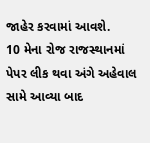જાહેર કરવામાં આવશે.
10 મેના રોજ રાજસ્થાનમાં પેપર લીક થવા અંગે અહેવાલ સામે આવ્યા બાદ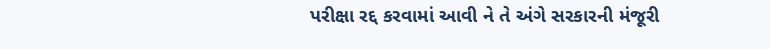પરીક્ષા રદ્દ કરવામાં આવી ને તે અંગે સરકારની મંજૂરી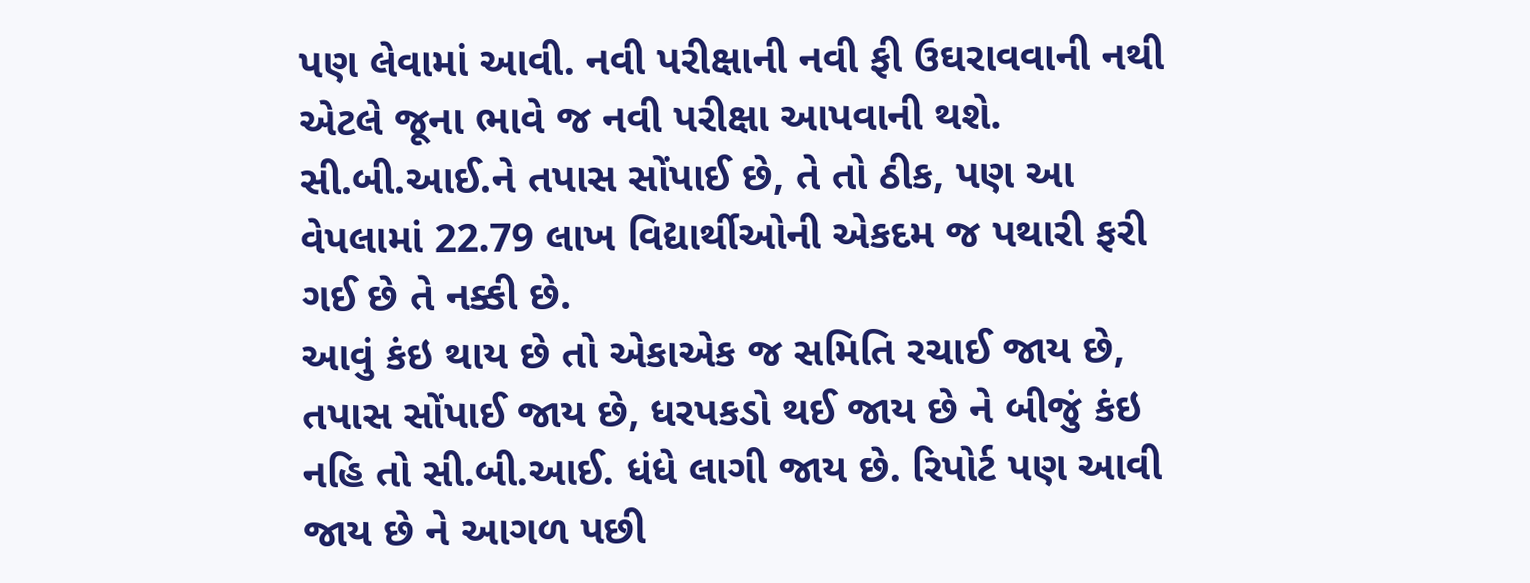પણ લેવામાં આવી. નવી પરીક્ષાની નવી ફી ઉઘરાવવાની નથી એટલે જૂના ભાવે જ નવી પરીક્ષા આપવાની થશે. સી.બી.આઈ.ને તપાસ સોંપાઈ છે, તે તો ઠીક, પણ આ વેપલામાં 22.79 લાખ વિદ્યાર્થીઓની એકદમ જ પથારી ફરી ગઈ છે તે નક્કી છે.
આવું કંઇ થાય છે તો એકાએક જ સમિતિ રચાઈ જાય છે, તપાસ સોંપાઈ જાય છે, ધરપકડો થઈ જાય છે ને બીજું કંઇ નહિ તો સી.બી.આઈ. ધંધે લાગી જાય છે. રિપોર્ટ પણ આવી જાય છે ને આગળ પછી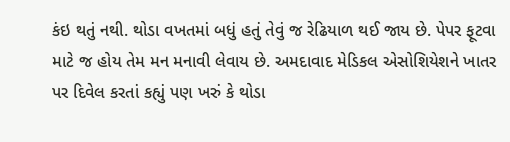કંઇ થતું નથી. થોડા વખતમાં બધું હતું તેવું જ રેઢિયાળ થઈ જાય છે. પેપર ફૂટવા માટે જ હોય તેમ મન મનાવી લેવાય છે. અમદાવાદ મેડિકલ એસોશિયેશને ખાતર પર દિવેલ કરતાં કહ્યું પણ ખરું કે થોડા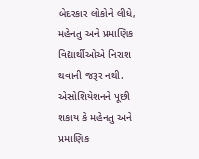બેદરકાર લોકોને લીધે, મહેનતુ અને પ્રમાણિક વિદ્યાર્થીઓએ નિરાશ થવાની જરૂર નથી. એસોશિયેશનને પૂછી શકાય કે મહેનતુ અને પ્રમાણિક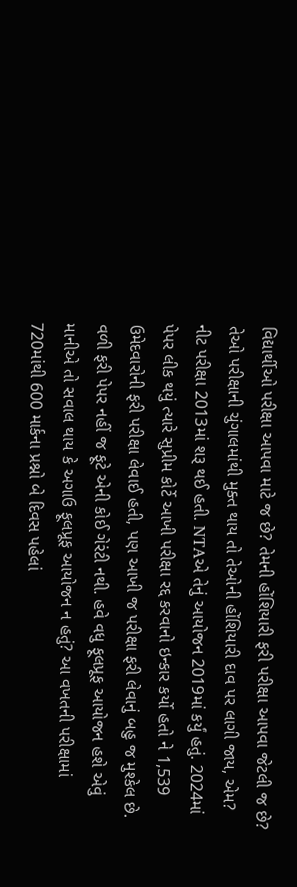વિદ્યાર્થીઓ પરીક્ષા આપવા માટે જ છે? તેમની હોંશિયારી ફરી પરીક્ષા આપવા જેટલી જ છે? તેઓ પરીક્ષાની ચુંગાલમાંથી મુક્ત થાય તો તેઓની હોંશિયારી દાવ પર લાગી જાય, એમ?
નીટ પરીક્ષા 2013માં શરૂ થઈ હતી. NTAએ તેનું આયોજન 2019માં કર્યું હતું. 2024માં પેપર લીક થયું ત્યારે સુપ્રીમ કોર્ટે આખી પરીક્ષા રદ્દ કરવાનો ઇન્કાર કર્યો હતો ને 1,539 ઉમેદવારોની ફરી પરીક્ષા લેવાઈ હતી, પણ આખી જ પરીક્ષા ફરી લેવાનું બહુ જ મુશ્કેલ છે. વળી ફરી પેપર નહીં જ ફૂટે એની કોઈ ગેરંટી નથી. હવે વધુ ફૂલપ્રૂફ આયોજન હશે એવું માનીએ તો સવાલ થાય કે અગાઉ ફૂલપ્રૂફ આયોજન ન હતું? આ વખતની પરીક્ષામાં 720માંથી 600 માર્કના પ્રશ્નો બે દિવસ પહેલાં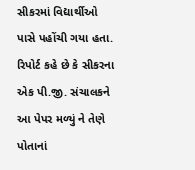સીકરમાં વિદ્યાર્થીઓ પાસે પહોંચી ગયા હતા. રિપોર્ટ કહે છે કે સીકરના એક પી.જી. સંચાલકને આ પેપર મળ્યું ને તેણે પોતાનાં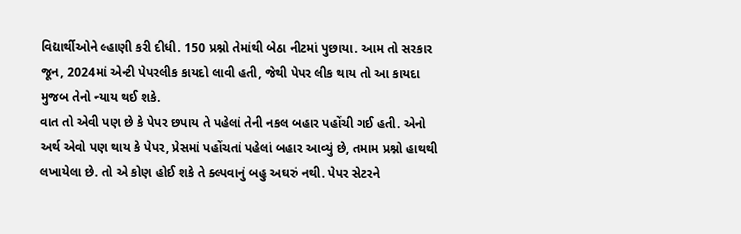વિદ્યાર્થીઓને લ્હાણી કરી દીધી. 150 પ્રશ્નો તેમાંથી બેઠા નીટમાં પુછાયા. આમ તો સરકાર જૂન, 2024માં એન્ટી પેપરલીક કાયદો લાવી હતી, જેથી પેપર લીક થાય તો આ કાયદા મુજબ તેનો ન્યાય થઈ શકે.
વાત તો એવી પણ છે કે પેપર છપાય તે પહેલાં તેની નકલ બહાર પહોંચી ગઈ હતી. એનો અર્થ એવો પણ થાય કે પેપર, પ્રેસમાં પહોંચતાં પહેલાં બહાર આવ્યું છે, તમામ પ્રશ્નો હાથથી લખાયેલા છે. તો એ કોણ હોઈ શકે તે ક્લ્પવાનું બહુ અઘરું નથી. પેપર સેટરને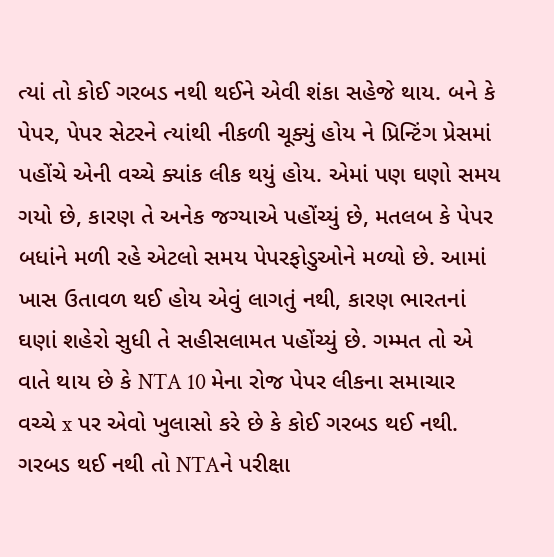ત્યાં તો કોઈ ગરબડ નથી થઈને એવી શંકા સહેજે થાય. બને કે પેપર, પેપર સેટરને ત્યાંથી નીકળી ચૂક્યું હોય ને પ્રિન્ટિંગ પ્રેસમાં પહોંચે એની વચ્ચે ક્યાંક લીક થયું હોય. એમાં પણ ઘણો સમય ગયો છે, કારણ તે અનેક જગ્યાએ પહોંચ્યું છે, મતલબ કે પેપર બધાંને મળી રહે એટલો સમય પેપરફોડુઓને મળ્યો છે. આમાં ખાસ ઉતાવળ થઈ હોય એવું લાગતું નથી, કારણ ભારતનાં ઘણાં શહેરો સુધી તે સહીસલામત પહોંચ્યું છે. ગમ્મત તો એ વાતે થાય છે કે NTA 10 મેના રોજ પેપર લીકના સમાચાર વચ્ચે x પર એવો ખુલાસો કરે છે કે કોઈ ગરબડ થઈ નથી. ગરબડ થઈ નથી તો NTAને પરીક્ષા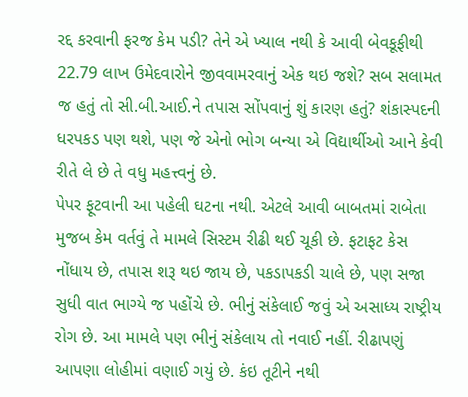રદ્દ કરવાની ફરજ કેમ પડી? તેને એ ખ્યાલ નથી કે આવી બેવકૂફીથી 22.79 લાખ ઉમેદવારોને જીવવામરવાનું એક થઇ જશે? સબ સલામત જ હતું તો સી.બી.આઈ.ને તપાસ સોંપવાનું શું કારણ હતું? શંકાસ્પદની ધરપકડ પણ થશે, પણ જે એનો ભોગ બન્યા એ વિદ્યાર્થીઓ આને કેવી રીતે લે છે તે વધુ મહત્ત્વનું છે.
પેપર ફૂટવાની આ પહેલી ઘટના નથી. એટલે આવી બાબતમાં રાબેતા મુજબ કેમ વર્તવું તે મામલે સિસ્ટમ રીઢી થઈ ચૂકી છે. ફટાફટ કેસ નોંધાય છે, તપાસ શરૂ થઇ જાય છે, પકડાપકડી ચાલે છે, પણ સજા સુધી વાત ભાગ્યે જ પહોંચે છે. ભીનું સંકેલાઈ જવું એ અસાધ્ય રાષ્ટ્રીય રોગ છે. આ મામલે પણ ભીનું સંકેલાય તો નવાઈ નહીં. રીઢાપણું આપણા લોહીમાં વણાઈ ગયું છે. કંઇ તૂટીને નથી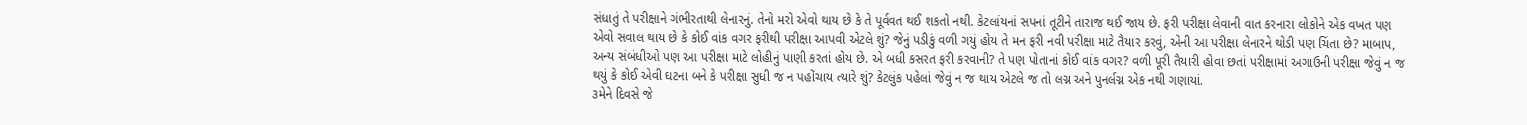સંધાતું તે પરીક્ષાને ગંભીરતાથી લેનારનું. તેનો મરો એવો થાય છે કે તે પૂર્વવત થઈ શકતો નથી. કેટલાંયનાં સપનાં તૂટીને તારાજ થઈ જાય છે. ફરી પરીક્ષા લેવાની વાત કરનારા લોકોને એક વખત પણ એવો સવાલ થાય છે કે કોઈ વાંક વગર ફરીથી પરીક્ષા આપવી એટલે શું? જેનું પડીકું વળી ગયું હોય તે મન ફરી નવી પરીક્ષા માટે તૈયાર કરવું, એની આ પરીક્ષા લેનારને થોડી પણ ચિંતા છે? માબાપ, અન્ય સંબંધીઓ પણ આ પરીક્ષા માટે લોહીનું પાણી કરતાં હોય છે. એ બધી કસરત ફરી કરવાની? તે પણ પોતાનાં કોઈ વાંક વગર? વળી પૂરી તૈયારી હોવા છતાં પરીક્ષામાં અગાઉની પરીક્ષા જેવું ન જ થયું કે કોઈ એવી ઘટના બને કે પરીક્ષા સુધી જ ન પહોંચાય ત્યારે શું? કેટલુંક પહેલાં જેવું ન જ થાય એટલે જ તો લગ્ન અને પુનર્લગ્ન એક નથી ગણાયાં.
૩મેને દિવસે જે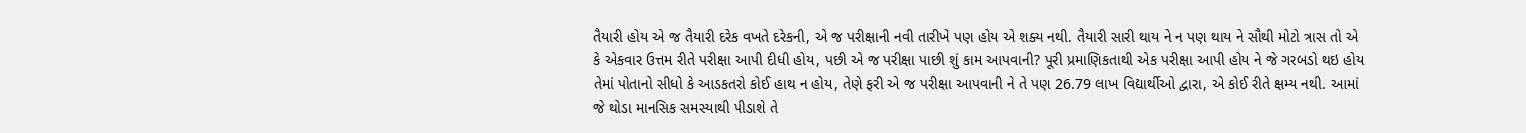તૈયારી હોય એ જ તૈયારી દરેક વખતે દરેકની, એ જ પરીક્ષાની નવી તારીખે પણ હોય એ શક્ય નથી. તૈયારી સારી થાય ને ન પણ થાય ને સૌથી મોટો ત્રાસ તો એ કે એકવાર ઉત્તમ રીતે પરીક્ષા આપી દીધી હોય, પછી એ જ પરીક્ષા પાછી શું કામ આપવાની? પૂરી પ્રમાણિકતાથી એક પરીક્ષા આપી હોય ને જે ગરબડો થઇ હોય તેમાં પોતાનો સીધો કે આડકતરો કોઈ હાથ ન હોય, તેણે ફરી એ જ પરીક્ષા આપવાની ને તે પણ 26.79 લાખ વિદ્યાર્થીઓ દ્વારા, એ કોઈ રીતે ક્ષમ્ય નથી. આમાં જે થોડા માનસિક સમસ્યાથી પીડાશે તે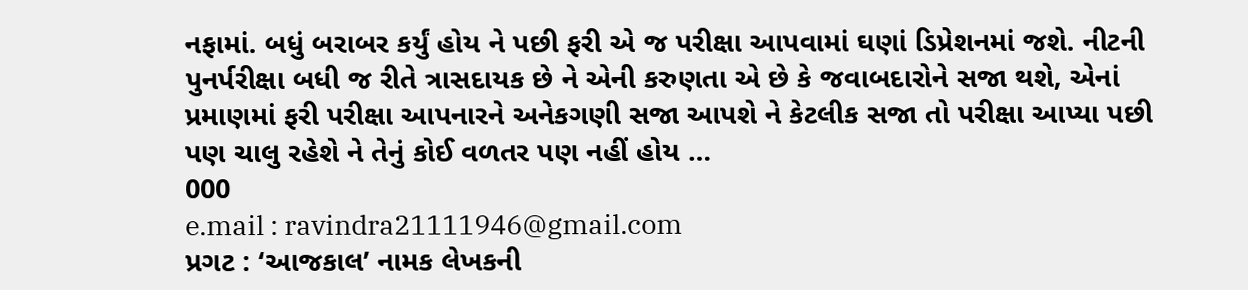નફામાં. બધું બરાબર કર્યું હોય ને પછી ફરી એ જ પરીક્ષા આપવામાં ઘણાં ડિપ્રેશનમાં જશે. નીટની પુનર્પરીક્ષા બધી જ રીતે ત્રાસદાયક છે ને એની કરુણતા એ છે કે જવાબદારોને સજા થશે, એનાં પ્રમાણમાં ફરી પરીક્ષા આપનારને અનેકગણી સજા આપશે ને કેટલીક સજા તો પરીક્ષા આપ્યા પછી પણ ચાલુ રહેશે ને તેનું કોઈ વળતર પણ નહીં હોય …
000
e.mail : ravindra21111946@gmail.com
પ્રગટ : ‘આજકાલ’ નામક લેખકની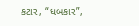કટાર, “ધબકાર”,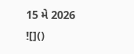15 મે 2026
![]()